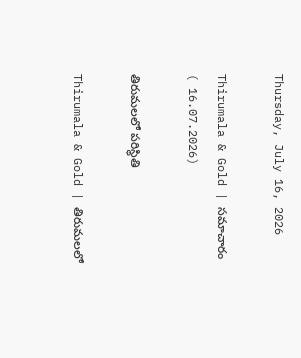Thursday, July 16, 2026

Thirumala & Gold | స‌మాచారం ( 16.07.2026)

తిరుమలలో ప‌రిస్థితి

Thirumala & Gold | తిరుమలలో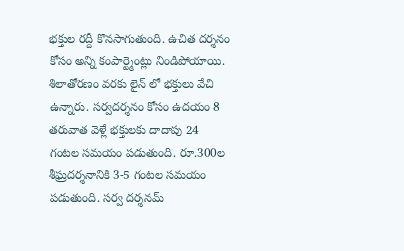భక్తుల రద్దీ కొనసాగుతుంది. ఉచిత దర్శనం కోసం అన్ని కంపార్ట్మెంట్లు నిండిపోయాయి. శిలాతోరణం వరకు లైన్ లో భక్తులు వేచి ఉన్నారు. సర్వదర్శనం కోసం ఉదయం 8 తరువాత వెళ్లే భక్తులకు దాదాపు 24 గంటల సమయం పడుతుంది. రూ.300ల శీఘ్రదర్శనానికి 3-5 గంటల సమయం పడుతుంది. సర్వ దర్శనమ్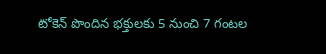టోకెన్ పొందిన భక్తులకు 5 నుంచి 7 గంటల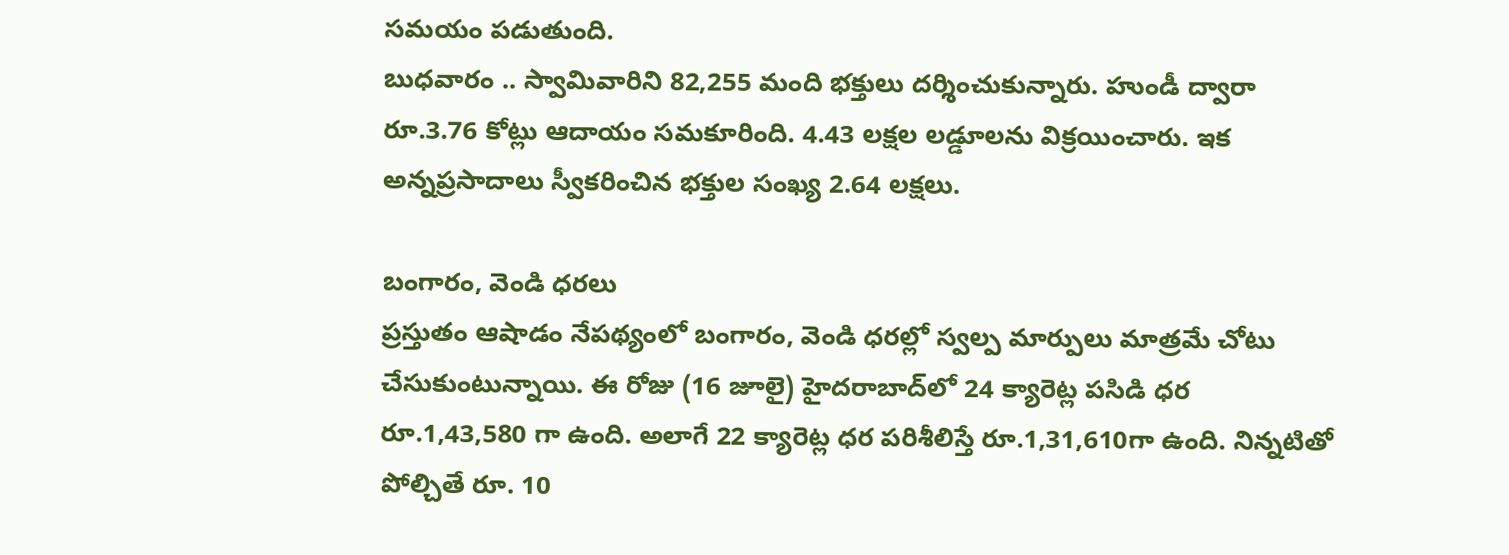సమయం పడుతుంది.
బుధ‌వారం .. స్వామివారిని 82,255 మంది భ‌క్తులు ద‌ర్శించుకున్నారు. హుండీ ద్వారా రూ.3.76 కోట్లు ఆదాయం స‌మ‌కూరింది. 4.43 లక్షల ల‌డ్డూలను విక్ర‌యించారు. ఇక అన్నప్రసాదాలు స్వీకరించిన భక్తుల సంఖ్య 2.64 లక్షలు.

బంగారం, వెండి ధ‌ర‌లు
ప్ర‌స్తుతం ఆషాడం నేప‌థ్యంలో బంగారం, వెండి ధ‌ర‌ల్లో స్వ‌ల్ప మార్పులు మాత్రమే చోటు చేసుకుంటున్నాయి. ఈ రోజు (16 జూలై) హైదరాబాద్‌లో 24 క్యారెట్ల ప‌సిడి ధ‌ర రూ.1,43,580 గా ఉంది. అలాగే 22 క్యారెట్ల ధ‌ర ప‌రిశీలిస్తే రూ.1,31,610గా ఉంది. నిన్నటితో పోల్చితే రూ. 10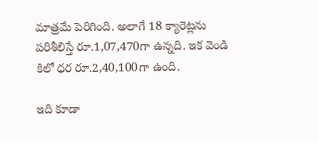మాత్ర‌మే పెరిగింది. అలాగే 18 క్యారెట్ల‌ను ప‌రిశీలిస్తే రూ.1,07,470గా ఉన్న‌ది. ఇక వెండి కిలో ధర రూ.2,40,100గా ఉంది.

ఇది కూడా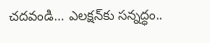చ‌ద‌వండి… ఎల‌క్షన్‌కు సన్నద్ధం..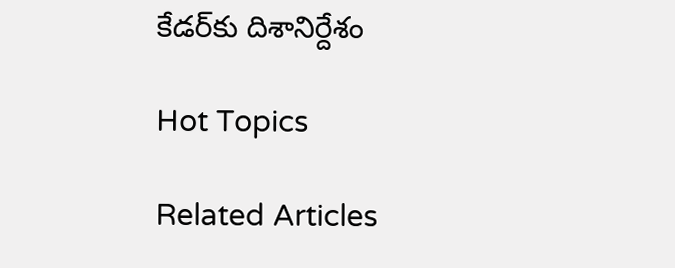కేడ‌ర్‌కు దిశానిర్దేశం

Hot Topics

Related Articles